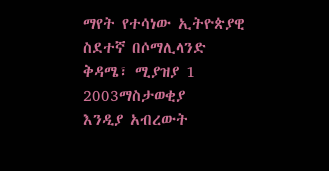ማየት የተሳነው ኢትዮጵያዊ ስደተኛ በሶማሊላንድ
ቅዳሜ፣ ሚያዝያ 1 2003ማስታወቂያ
እንዲያ አብረውት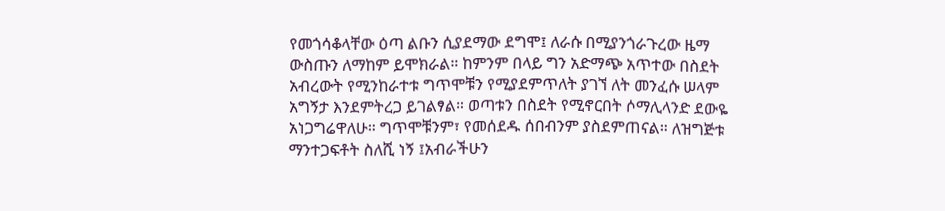የመጎሳቆላቸው ዕጣ ልቡን ሲያደማው ደግሞ፤ ለራሱ በሚያንጎራጉረው ዜማ ውስጡን ለማከም ይሞክራል። ከምንም በላይ ግን አድማጭ አጥተው በስደት አብረውት የሚንከራተቱ ግጥሞቹን የሚያደምጥለት ያገኘ ለት መንፈሱ ሠላም አግኝታ እንደምትረጋ ይገልፃል። ወጣቱን በስደት የሚኖርበት ሶማሊላንድ ደውዬ አነጋግሬዋለሁ። ግጥሞቹንም፣ የመሰደዱ ሰበብንም ያስደምጠናል። ለዝግጅቱ ማንተጋፍቶት ስለሺ ነኝ ፤አብራችሁን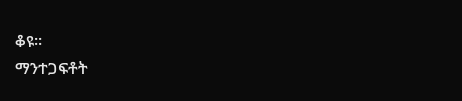ቆዩ።
ማንተጋፍቶት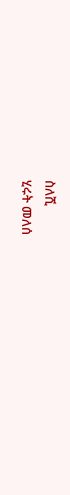ስለሺ
ሂሩት መለሰ